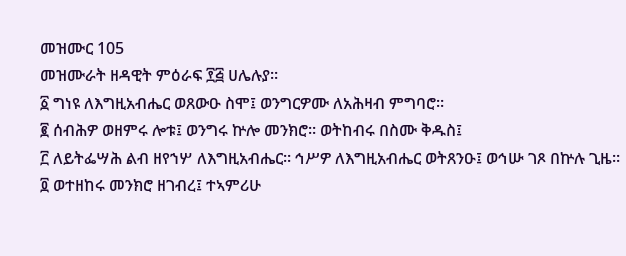መዝሙር 105
መዝሙራት ዘዳዊት ምዕራፍ ፻፭ ሀሌሉያ።
፩ ግነዩ ለእግዚአብሔር ወጸውዑ ስሞ፤ ወንግርዎሙ ለአሕዛብ ምግባሮ።
፪ ሰብሕዎ ወዘምሩ ሎቱ፤ ወንግሩ ኵሎ መንክሮ። ወትከብሩ በስሙ ቅዱስ፤
፫ ለይትፌሣሕ ልብ ዘየኀሦ ለእግዚአብሔር። ኅሥዎ ለእግዚአብሔር ወትጸንዑ፤ ወኅሡ ገጾ በኵሉ ጊዜ።
፬ ወተዘከሩ መንክሮ ዘገብረ፤ ተኣምሪሁ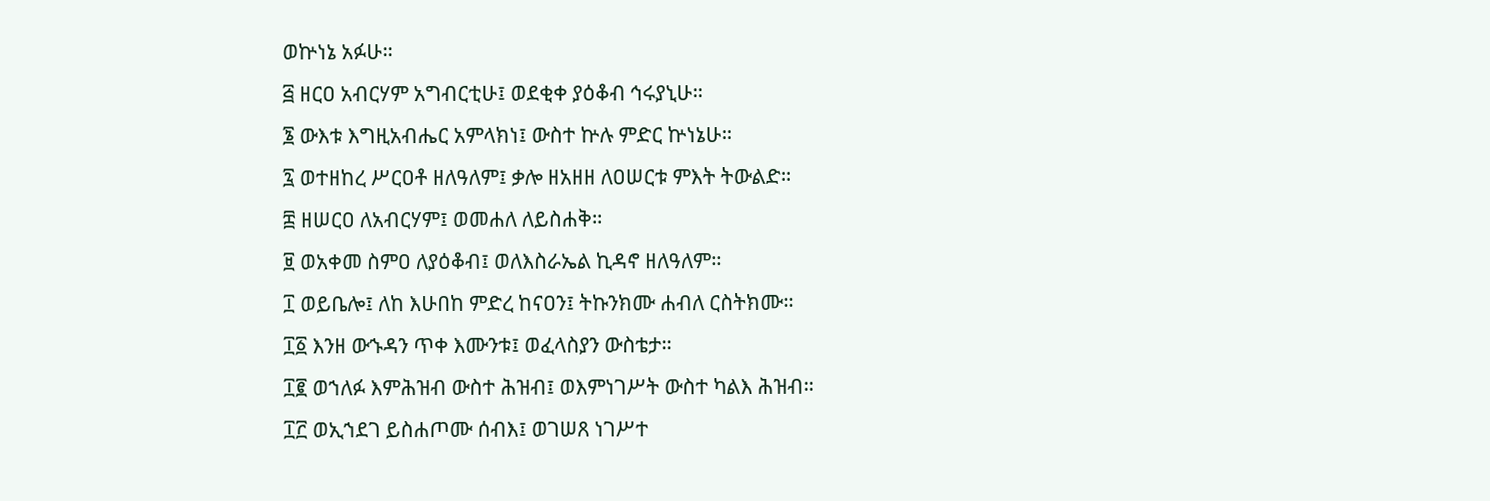ወኵነኔ አፉሁ።
፭ ዘርዐ አብርሃም አግብርቲሁ፤ ወደቂቀ ያዕቆብ ኅሩያኒሁ።
፮ ውእቱ እግዚአብሔር አምላክነ፤ ውስተ ኵሉ ምድር ኵነኔሁ።
፯ ወተዘከረ ሥርዐቶ ዘለዓለም፤ ቃሎ ዘአዘዘ ለዐሠርቱ ምእት ትውልድ።
፰ ዘሠርዐ ለአብርሃም፤ ወመሐለ ለይስሐቅ።
፱ ወአቀመ ስምዐ ለያዕቆብ፤ ወለእስራኤል ኪዳኖ ዘለዓለም።
፲ ወይቤሎ፤ ለከ እሁበከ ምድረ ከናዐን፤ ትኩንክሙ ሐብለ ርስትክሙ።
፲፩ እንዘ ውኁዳን ጥቀ እሙንቱ፤ ወፈላስያን ውስቴታ።
፲፪ ወኀለፉ እምሕዝብ ውስተ ሕዝብ፤ ወእምነገሥት ውስተ ካልእ ሕዝብ።
፲፫ ወኢኀደገ ይስሐጦሙ ሰብእ፤ ወገሠጸ ነገሥተ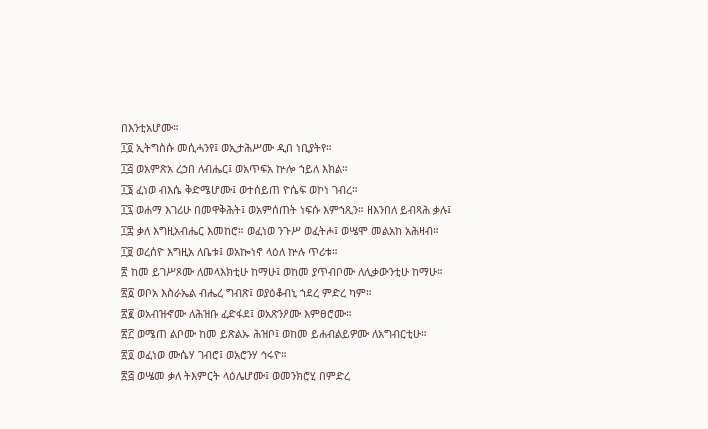በእንቲአሆሙ።
፲፬ ኢትግስሱ መሲሓንየ፤ ወኢታሕሥሙ ዲበ ነቢያትየ።
፲፭ ወአምጽአ ረኃበ ለብሔር፤ ወአጥፍአ ኵሎ ኀይለ እክል።
፲፮ ፈነወ ብእሴ ቅድሜሆሙ፤ ወተሰይጠ ዮሴፍ ወኮነ ገብረ።
፲፯ ወሐማ እገሪሁ በመዋቅሕት፤ ወአምሰጠት ነፍሱ እምኀጺን። ዘእንበለ ይብጻሕ ቃሉ፤
፲፰ ቃለ እግዚአብሔር እመከሮ። ወፈነወ ንጉሥ ወፈትሖ፤ ወሤሞ መልአከ አሕዛብ።
፲፱ ወረሰዮ እግዚአ ለቤቱ፤ ወአኰነኖ ላዕለ ኵሉ ጥሪቱ።
፳ ከመ ይገሥጾሙ ለመላእክቲሁ ከማሁ፤ ወከመ ያጥብቦሙ ለሊቃውንቲሁ ከማሁ።
፳፩ ወቦአ እስራኤል ብሔረ ግብጽ፤ ወያዕቆብኒ ኀደረ ምድረ ካም።
፳፪ ወአብዝኆሙ ለሕዝቡ ፈድፋደ፤ ወአጽንዖሙ እምፀሮሙ።
፳፫ ወሜጠ ልቦሙ ከመ ይጽልኡ ሕዝቦ፤ ወከመ ይሐብልይዎሙ ለአግብርቲሁ።
፳፬ ወፈነወ ሙሴሃ ገብሮ፤ ወአሮንሃ ኅሩዮ።
፳፭ ወሤመ ቃለ ትእምርት ላዕሌሆሙ፤ ወመንክሮሂ በምድረ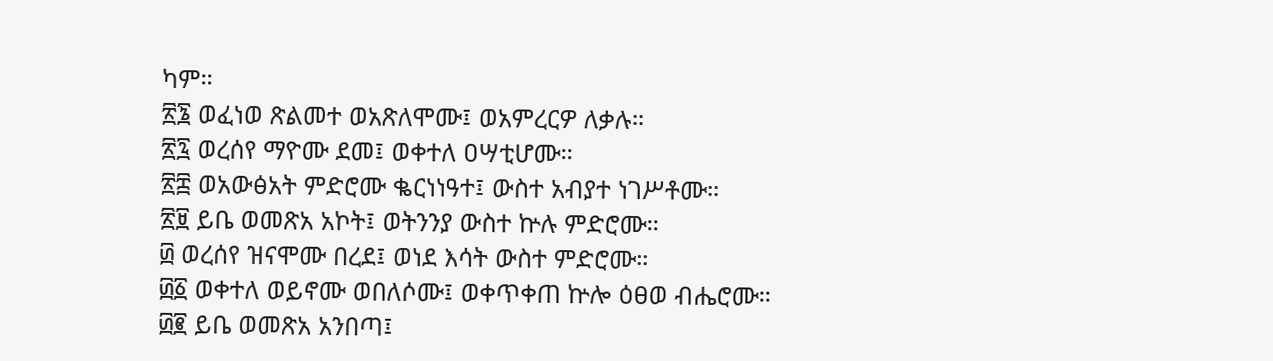ካም።
፳፮ ወፈነወ ጽልመተ ወአጽለሞሙ፤ ወአምረርዎ ለቃሉ።
፳፯ ወረሰየ ማዮሙ ደመ፤ ወቀተለ ዐሣቲሆሙ።
፳፰ ወአውፅአት ምድሮሙ ቈርነነዓተ፤ ውስተ አብያተ ነገሥቶሙ።
፳፱ ይቤ ወመጽአ አኮት፤ ወትንንያ ውስተ ኵሉ ምድሮሙ።
፴ ወረሰየ ዝናሞሙ በረደ፤ ወነደ እሳት ውስተ ምድሮሙ።
፴፩ ወቀተለ ወይኖሙ ወበለሶሙ፤ ወቀጥቀጠ ኵሎ ዕፀወ ብሔሮሙ።
፴፪ ይቤ ወመጽአ አንበጣ፤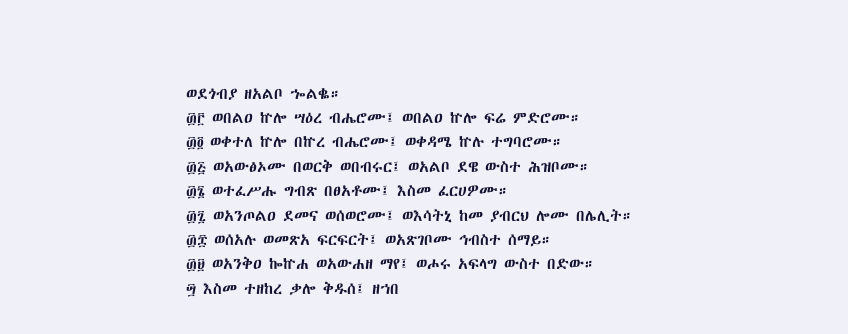ወደጎብያ ዘአልቦ ኈልቈ።
፴፫ ወበልዐ ኵሎ ሣዕረ ብሔሮሙ፤ ወበልዐ ኵሎ ፍሬ ምድሮሙ።
፴፬ ወቀተለ ኵሎ በኵረ ብሔሮሙ፤ ወቀዳሜ ኵሉ ተግባሮሙ።
፴፭ ወአውፅኦሙ በወርቅ ወበብሩር፤ ወአልቦ ደዌ ውስተ ሕዝቦሙ።
፴፮ ወተፈሥሑ ግብጽ በፀአቶሙ፤ እስመ ፈርሀዎሙ።
፴፯ ወአንጦልዐ ደመና ወሰወሮሙ፤ ወእሳትኒ ከመ ያብርህ ሎሙ በሌሊት።
፴፰ ወሰአሉ ወመጽአ ፍርፍርት፤ ወአጽገቦሙ ኅብስተ ሰማይ።
፴፱ ወአንቅዐ ኰኵሐ ወአውሐዘ ማየ፤ ወሖሩ አፍላግ ውስተ በድው።
፵ እስመ ተዘከረ ቃሎ ቅዱሰ፤ ዘኀበ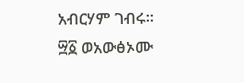አብርሃም ገብሩ።
፵፩ ወአውፅኦሙ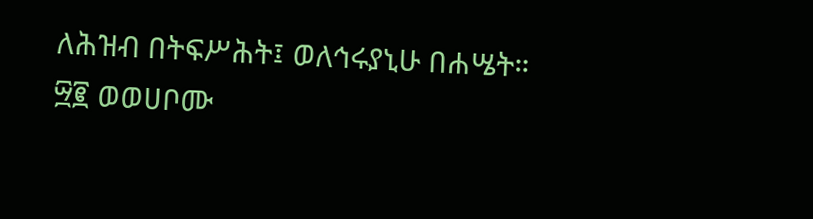ለሕዝብ በትፍሥሕት፤ ወለኅሩያኒሁ በሐሤት።
፵፪ ወወሀቦሙ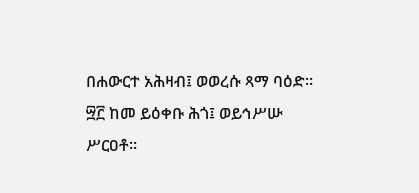በሐውርተ አሕዛብ፤ ወወረሱ ጻማ ባዕድ።
፵፫ ከመ ይዕቀቡ ሕጎ፤ ወይኅሥሡ ሥርዐቶ።